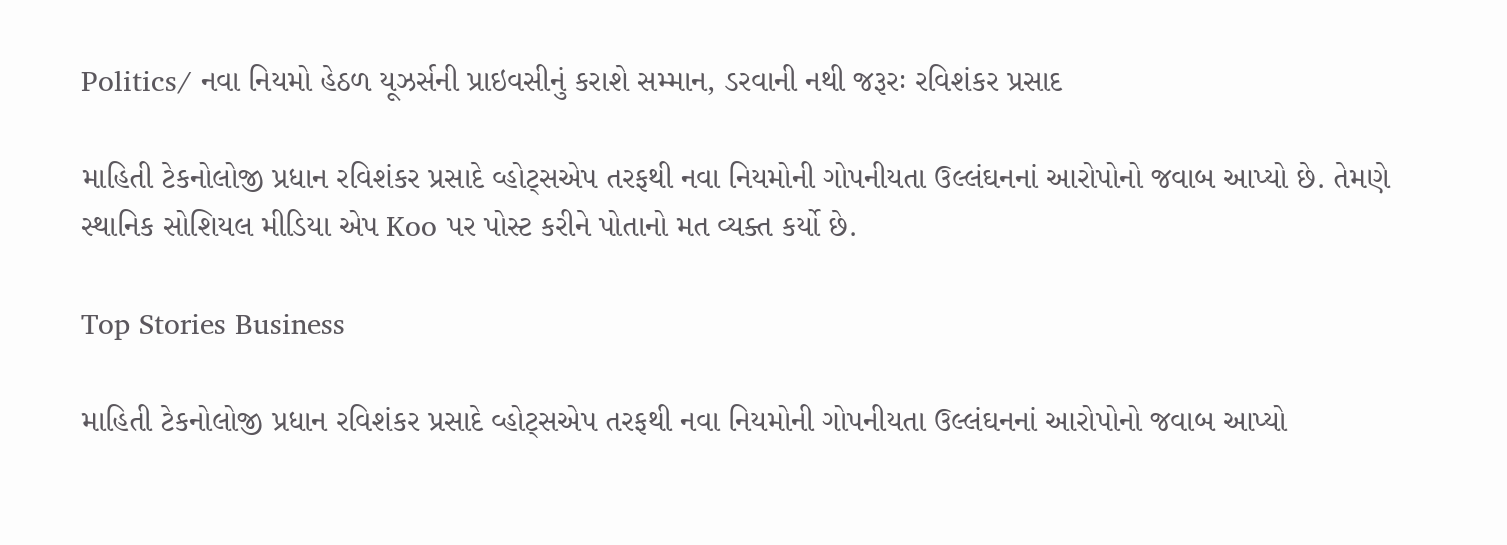Politics/ નવા નિયમો હેઠળ યૂઝર્સની પ્રાઇવસીનું કરાશે સમ્માન, ડરવાની નથી જરૂરઃ રવિશંકર પ્રસાદ

માહિતી ટેકનોલોજી પ્રધાન રવિશંકર પ્રસાદે વ્હોટ્સએપ તરફથી નવા નિયમોની ગોપનીયતા ઉલ્લંઘનનાં આરોપોનો જવાબ આપ્યો છે. તેમણે સ્થાનિક સોશિયલ મીડિયા એપ Koo પર પોસ્ટ કરીને પોતાનો મત વ્યક્ત કર્યો છે.

Top Stories Business

માહિતી ટેકનોલોજી પ્રધાન રવિશંકર પ્રસાદે વ્હોટ્સએપ તરફથી નવા નિયમોની ગોપનીયતા ઉલ્લંઘનનાં આરોપોનો જવાબ આપ્યો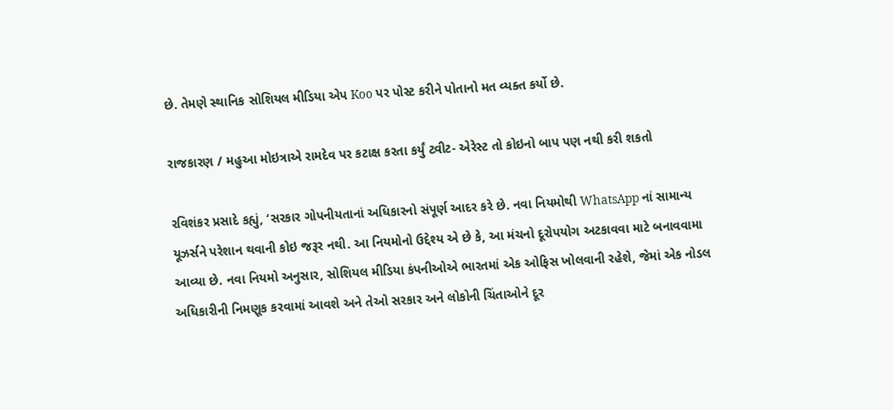છે. તેમણે સ્થાનિક સોશિયલ મીડિયા એપ Koo પર પોસ્ટ કરીને પોતાનો મત વ્યક્ત કર્યો છે.

રાજકારણ / મહુઆ મોઇત્રાએ રામદેવ પર કટાક્ષ કરતા કર્યું ટ્વીટ- એરેસ્ટ તો કોઇનો બાપ પણ નથી કરી શકતો

રવિશંકર પ્રસાદે કહ્યું, ‘સરકાર ગોપનીયતાનાં અધિકારનો સંપૂર્ણ આદર કરે છે. નવા નિયમોથી WhatsApp નાં સામાન્ય યૂઝર્સને પરેશાન થવાની કોઇ જરૂર નથી. આ નિયમોનો ઉદ્દેશ્ય એ છે કે, આ મંચનો દૂરોપયોગ અટકાવવા માટે બનાવવામા આવ્યા છે. નવા નિયમો અનુસાર, સોશિયલ મીડિયા કંપનીઓએ ભારતમાં એક ઓફિસ ખોલવાની રહેશે, જેમાં એક નોડલ અધિકારીની નિમણૂક કરવામાં આવશે અને તેઓ સરકાર અને લોકોની ચિંતાઓને દૂર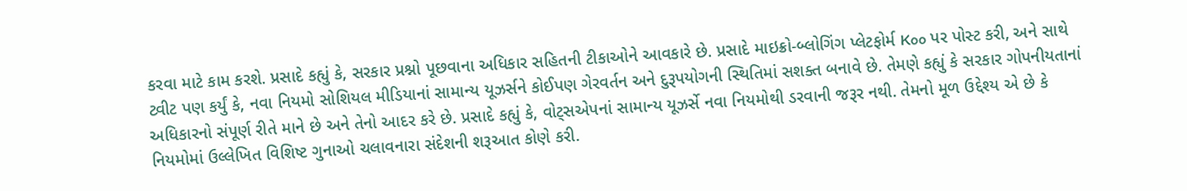કરવા માટે કામ કરશે. પ્રસાદે કહ્યું કે, સરકાર પ્રશ્નો પૂછવાના અધિકાર સહિતની ટીકાઓને આવકારે છે. પ્રસાદે માઇક્રો-બ્લોગિંગ પ્લેટફોર્મ Koo પર પોસ્ટ કરી, અને સાથે ટ્વીટ પણ કર્યું કે, નવા નિયમો સોશિયલ મીડિયાનાં સામાન્ય યૂઝર્સને કોઈપણ ગેરવર્તન અને દુરૂપયોગની સ્થિતિમાં સશક્ત બનાવે છે. તેમણે કહ્યું કે સરકાર ગોપનીયતાનાં અધિકારનો સંપૂર્ણ રીતે માને છે અને તેનો આદર કરે છે. પ્રસાદે કહ્યું કે, વોટ્સએપનાં સામાન્ય યૂઝર્સે નવા નિયમોથી ડરવાની જરૂર નથી. તેમનો મૂળ ઉદ્દેશ્ય એ છે કે નિયમોમાં ઉલ્લેખિત વિશિષ્ટ ગુનાઓ ચલાવનારા સંદેશની શરૂઆત કોણે કરી.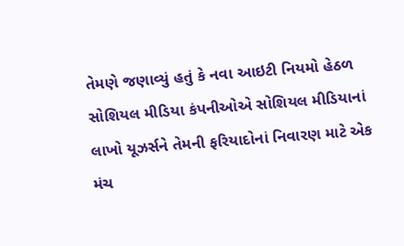તેમણે જણાવ્યું હતું કે નવા આઇટી નિયમો હેઠળ સોશિયલ મીડિયા કંપનીઓએ સોશિયલ મીડિયાનાં લાખો યૂઝર્સને તેમની ફરિયાદોનાં નિવારણ માટે એક મંચ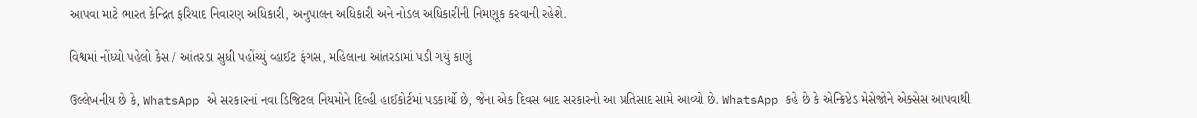આપવા માટે ભારત કેન્દ્રિત ફરિયાદ નિવારણ અધિકારી, અનુપાલન અધિકારી અને નોડલ અધિકારીની નિમણૂક કરવાની રહેશે.

વિશ્વમાં નોંધ્યો પહેલો કેસ / આંતરડા સુધી પહોંચ્યું વ્હાઈટ ફંગસ, મહિલાના આંતરડામાં પડી ગયું કાણું

ઉલ્લેખનીય છે કે, WhatsApp એ સરકારનાં નવા ડિજિટલ નિયમોને દિલ્હી હાઈકોર્ટમાં પડકાર્યો છે, જેના એક દિવસ બાદ સરકારનો આ પ્રતિસાદ સામે આવ્યો છે. WhatsApp કહે છે કે એન્ક્રિપ્ટેડ મેસેજોને એક્સેસ આપવાથી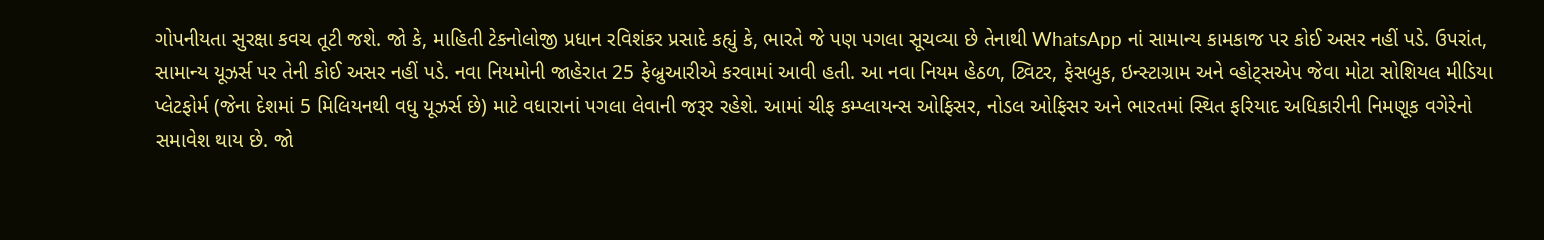ગોપનીયતા સુરક્ષા કવચ તૂટી જશે. જો કે, માહિતી ટેકનોલોજી પ્રધાન રવિશંકર પ્રસાદે કહ્યું કે, ભારતે જે પણ પગલા સૂચવ્યા છે તેનાથી WhatsApp નાં સામાન્ય કામકાજ પર કોઈ અસર નહીં પડે. ઉપરાંત, સામાન્ય યૂઝર્સ પર તેની કોઈ અસર નહીં પડે. નવા નિયમોની જાહેરાત 25 ફેબ્રુઆરીએ કરવામાં આવી હતી. આ નવા નિયમ હેઠળ, ટ્વિટર, ફેસબુક, ઇન્સ્ટાગ્રામ અને વ્હોટ્સએપ જેવા મોટા સોશિયલ મીડિયા પ્લેટફોર્મ (જેના દેશમાં 5 મિલિયનથી વધુ યૂઝર્સ છે) માટે વધારાનાં પગલા લેવાની જરૂર રહેશે. આમાં ચીફ કમ્પ્લાયન્સ ઓફિસર, નોડલ ઓફિસર અને ભારતમાં સ્થિત ફરિયાદ અધિકારીની નિમણૂક વગેરેનો સમાવેશ થાય છે. જો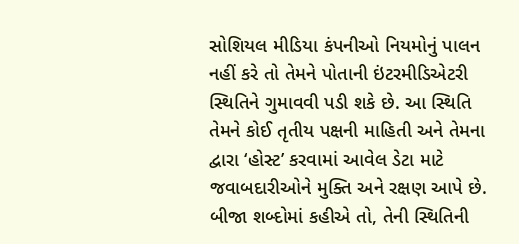સોશિયલ મીડિયા કંપનીઓ નિયમોનું પાલન નહીં કરે તો તેમને પોતાની ઇંટરમીડિએટરી સ્થિતિને ગુમાવવી પડી શકે છે. આ સ્થિતિ તેમને કોઈ તૃતીય પક્ષની માહિતી અને તેમના દ્વારા ‘હોસ્ટ’ કરવામાં આવેલ ડેટા માટે જવાબદારીઓને મુક્તિ અને રક્ષણ આપે છે. બીજા શબ્દોમાં કહીએ તો, તેની સ્થિતિની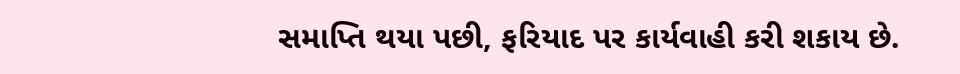સમાપ્તિ થયા પછી, ફરિયાદ પર કાર્યવાહી કરી શકાય છે.